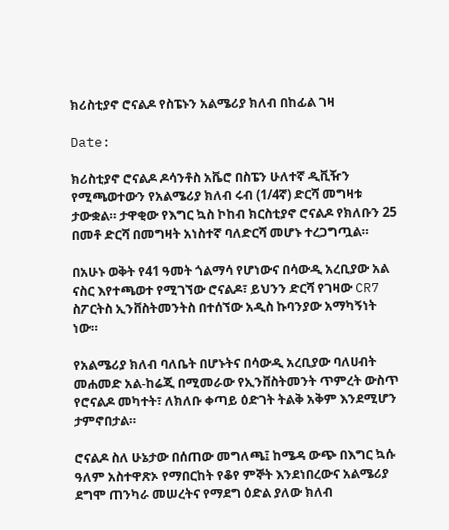ክሪስቲያኖ ሮናልዶ የስፔኑን አልሜሪያ ክለብ በከፊል ገዛ

Date:

ክሪስቲያኖ ሮናልዶ ዶሳንቶስ አቬሮ በስፔን ሁለተኛ ዲቪዥን የሚጫወተውን የአልሜሪያ ክለብ ሩብ (1/4ኛ) ድርሻ መግዛቱ ታውቋል። ታዋቂው የእግር ኳስ ኮከብ ክርስቲያኖ ሮናልዶ የክለቡን 25 በመቶ ድርሻ በመግዛት አነስተኛ ባለድርሻ መሆኑ ተረጋግጧል።

በአሁኑ ወቅት የ41 ዓመት ጎልማሳ የሆነውና በሳውዲ አረቢያው አል ናስር እየተጫወተ የሚገኘው ሮናልዶ፣ ይህንን ድርሻ የገዛው CR7 ስፖርትስ ኢንቨስትመንትስ በተሰኘው አዲስ ኩባንያው አማካኝነት ነው።

የአልሜሪያ ክለብ ባለቤት በሆኑትና በሳውዲ አረቢያው ባለሀብት መሐመድ አል-ከሬጂ በሚመራው የኢንቨስትመንት ጥምረት ውስጥ የሮናልዶ መካተት፣ ለክለቡ ቀጣይ ዕድገት ትልቅ አቅም እንደሚሆን ታምኖበታል።

ሮናልዶ ስለ ሁኔታው በሰጠው መግለጫ፤ ከሜዳ ውጭ በእግር ኳሱ ዓለም አስተዋጽኦ የማበርከት የቆየ ምኞት እንደነበረውና አልሜሪያ ደግሞ ጠንካራ መሠረትና የማደግ ዕድል ያለው ክለብ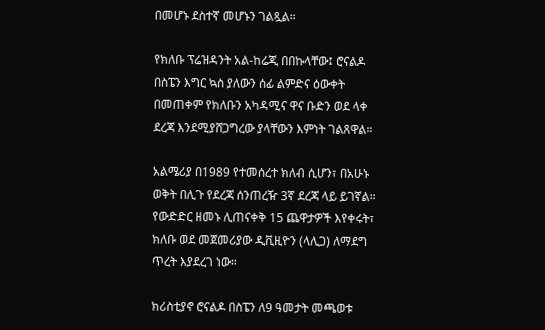በመሆኑ ደስተኛ መሆኑን ገልጿል።

የክለቡ ፕሬዝዳንት አል-ከሬጂ በበኩላቸው፤ ሮናልዶ በስፔን እግር ኳስ ያለውን ሰፊ ልምድና ዕውቀት በመጠቀም የክለቡን አካዳሚና ዋና ቡድን ወደ ላቀ ደረጃ እንደሚያሸጋግረው ያላቸውን እምነት ገልጸዋል።

አልሜሪያ በ1989 የተመሰረተ ክለብ ሲሆን፣ በአሁኑ ወቅት በሊጉ የደረጃ ሰንጠረዥ 3ኛ ደረጃ ላይ ይገኛል። የውድድር ዘመኑ ሊጠናቀቅ 15 ጨዋታዎች እየቀሩት፣ ክለቡ ወደ መጀመሪያው ዲቪዚዮን (ላሊጋ) ለማደግ ጥረት እያደረገ ነው።

ክሪስቲያኖ ሮናልዶ በስፔን ለ9 ዓመታት መጫወቱ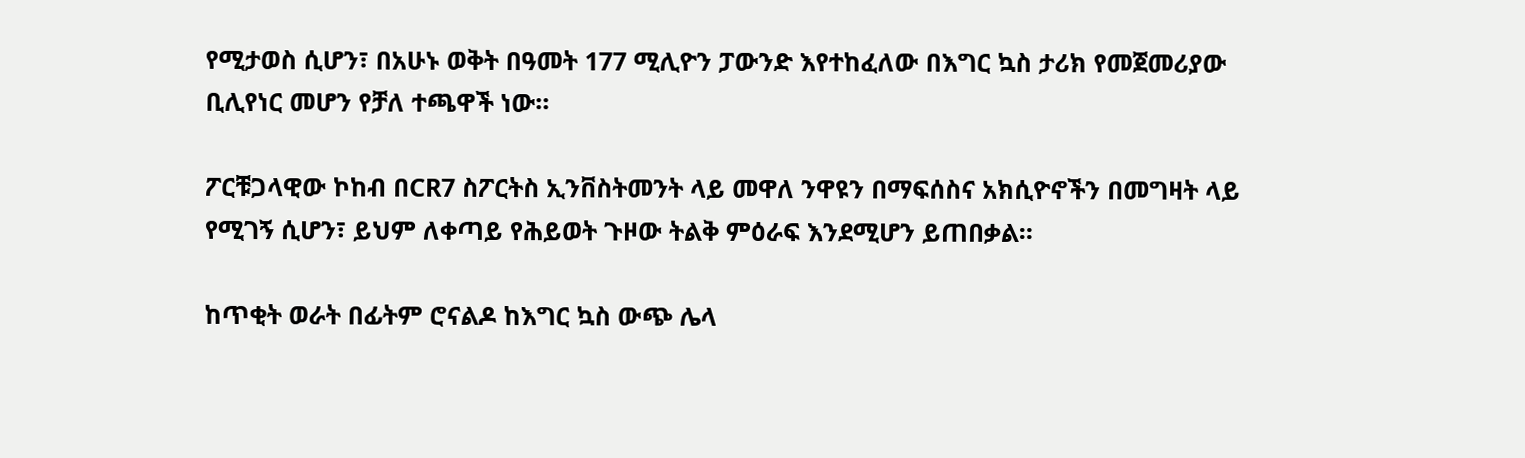የሚታወስ ሲሆን፣ በአሁኑ ወቅት በዓመት 177 ሚሊዮን ፓውንድ እየተከፈለው በእግር ኳስ ታሪክ የመጀመሪያው ቢሊየነር መሆን የቻለ ተጫዋች ነው።

ፖርቹጋላዊው ኮከብ በCR7 ስፖርትስ ኢንቨስትመንት ላይ መዋለ ንዋዩን በማፍሰስና አክሲዮኖችን በመግዛት ላይ የሚገኝ ሲሆን፣ ይህም ለቀጣይ የሕይወት ጉዞው ትልቅ ምዕራፍ እንደሚሆን ይጠበቃል።

ከጥቂት ወራት በፊትም ሮናልዶ ከእግር ኳስ ውጭ ሌላ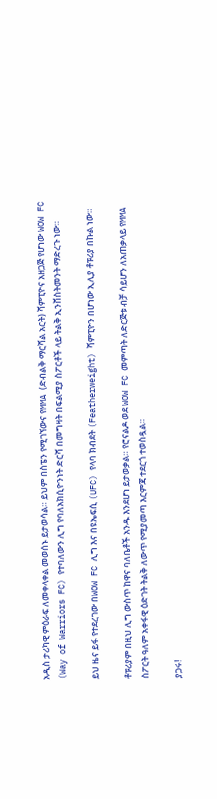አዲስ ታሪካዊ ምዕራፍ ለመቀላቀል መወሰኑ ይታወሳል። ይህም በስፔን የሚገኘውና የMMA (ድብልቅ ማርሻል አርት) ሻምፒዮና አዘጋጅ የሆነው WOW FC (Way of Warriors FC) የተባለውን ሊግ የባለአክሲዮንነት ድርሻ በመግዛት በፍልሚያ ስፖርቶች ላይ ትልቅ ኢንቨስትመንት ማድረጉ ነው።

ይህ ዜና ይፋ የተደረገው በWOW FC ሊግ እና በዩኤፍሲ (UFC) የላባ ክብደት (Featherweight) ሻምፒዮን በሆነው ኢሊያ ቶፑሪያ በኩል ነው።

ቶፑሪያም በዚህ ሊግ ውስጥ ከዋና ባለቤቶች አንዱ እንደሆነ ይታወቃል። የሮናልዶ ወደ WOW FC መምጣት ለድርጅቱ ብቻ ሳይሆን ለአጠቃላይ የMMA ስፖርት ዓለም አቀፋዊ ዕድገት ትልቅ ለውጥ የሚያመጣ እርምጃ ተደርጎ ተወስዷል።

ያጋሩ!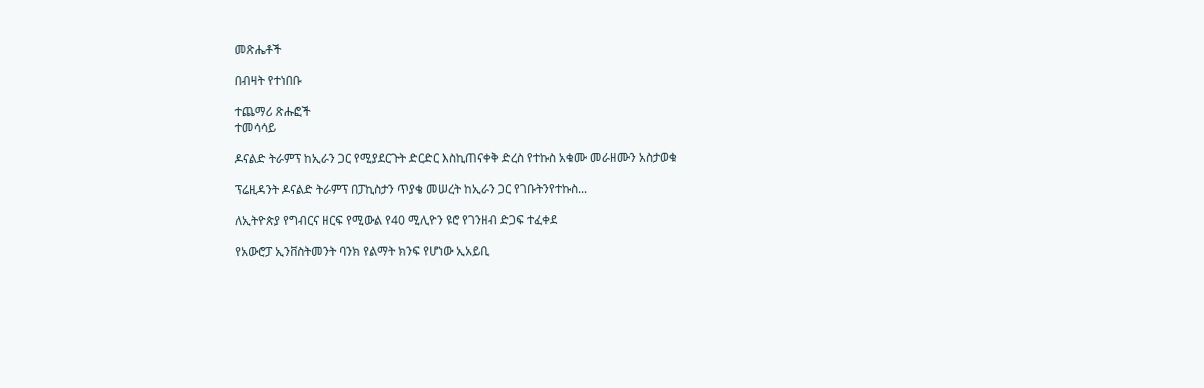መጽሔቶች

በብዛት የተነበቡ

ተጨማሪ ጽሑፎች
ተመሳሳይ

ዶናልድ ትራምፕ ከኢራን ጋር የሚያደርጉት ድርድር እስኪጠናቀቅ ድረስ የተኩስ አቁሙ መራዘሙን አስታወቁ

ፕሬዚዳንት ዶናልድ ትራምፕ በፓኪስታን ጥያቄ መሠረት ከኢራን ጋር የገቡትንየተኩስ...

ለኢትዮጵያ የግብርና ዘርፍ የሚውል የ40 ሚሊዮን ዩሮ የገንዘብ ድጋፍ ተፈቀደ

የአውሮፓ ኢንቨስትመንት ባንክ የልማት ክንፍ የሆነው ኢአይቢ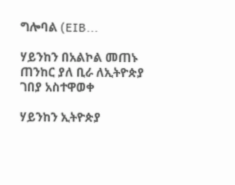ግሎባል (EIB...

ሃይንከን በአልኮል መጠኑ ጠንከር ያለ ቢራ ለኢትዮጵያ ገበያ አስተዋወቀ

ሃይንከን ኢትዮጵያ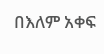በእለም አቀፍ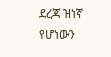ደረጃ ዝነኛ የሆነውን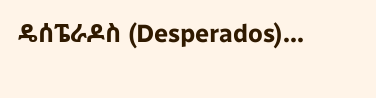ዴሰፔራዶስ (Desperados)...